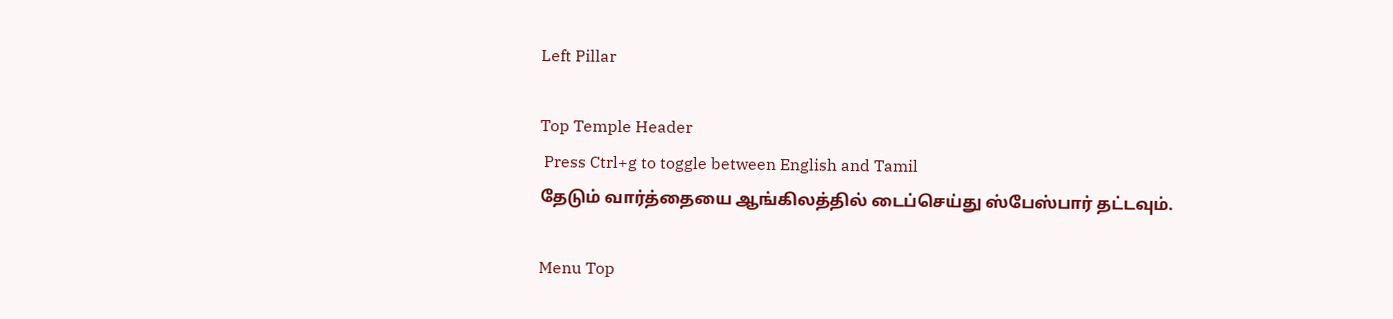Left Pillar

Top Temple Header
 Press Ctrl+g to toggle between English and Tamil
தேடும் வார்த்தையை ஆங்கிலத்தில் டைப்செய்து ஸ்பேஸ்பார் தட்டவும்.

Menu Top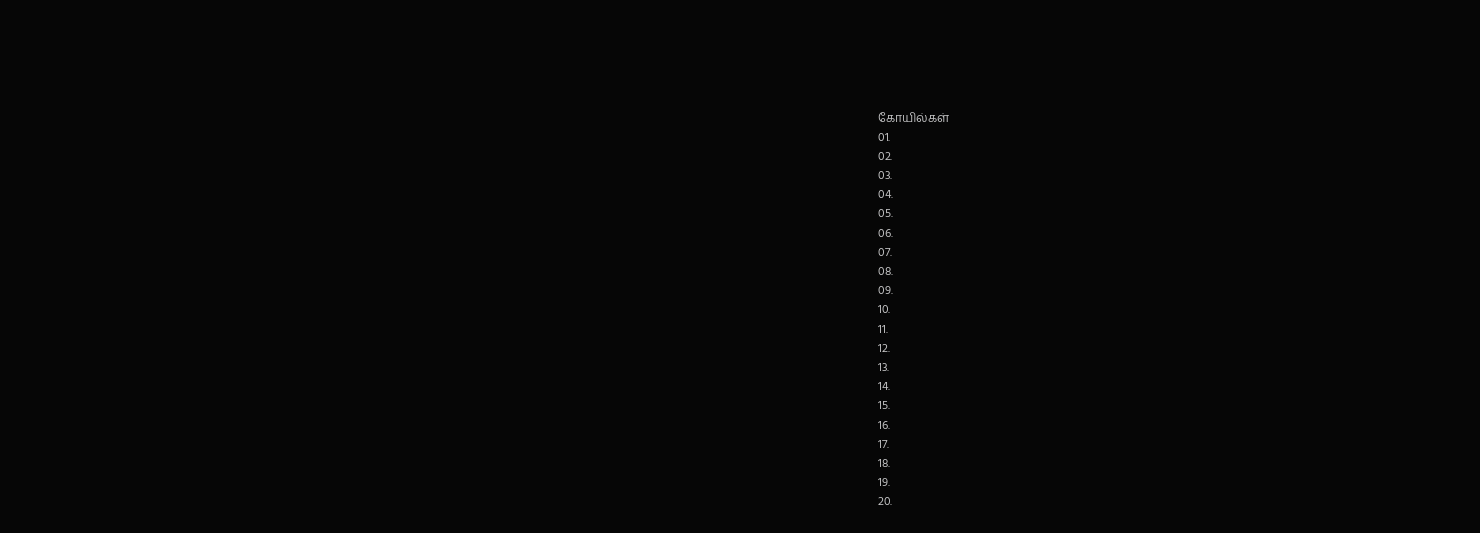கோயில்கள்
01.
02.
03.
04.
05.
06.
07.
08.
09.
10.
11.
12.
13.
14.
15.
16.
17.
18.
19.
20.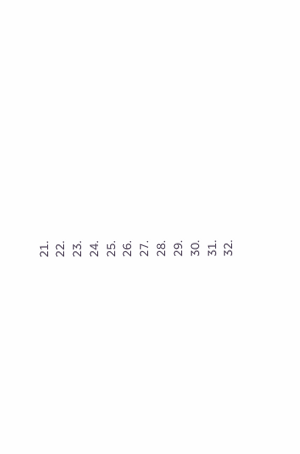21.
22.
23.
24.
25.
26.
27.
28.
29.
30.
31.
32.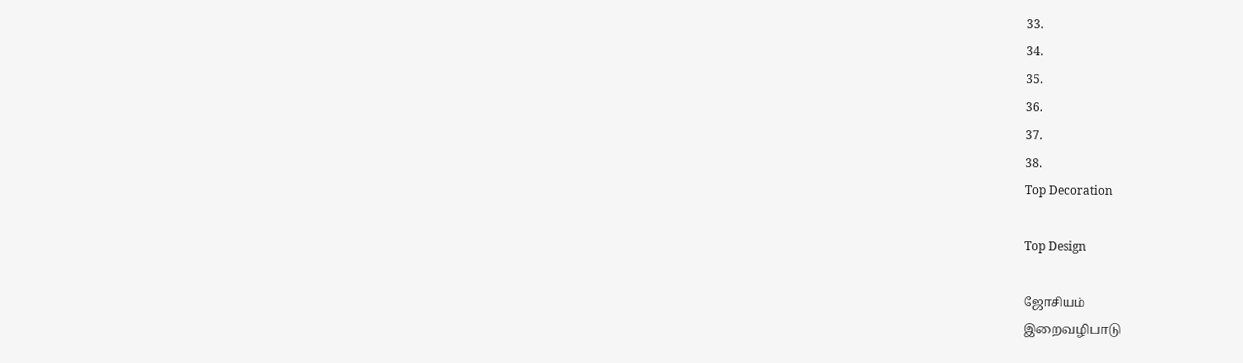33.
34.
35.
36.
37.
38.
Top Decoration

Top Design

ஜோசியம்
இறைவழிபாடு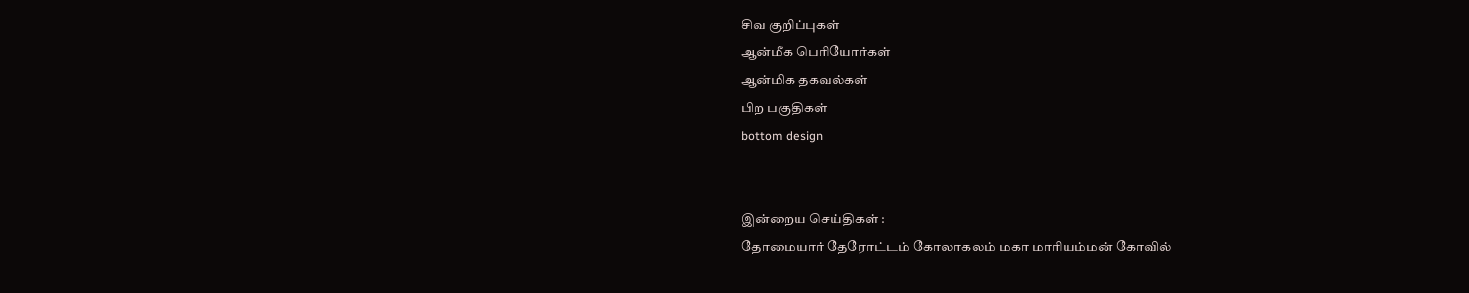சிவ குறிப்புகள்
ஆன்மீக பெரியோர்கள்
ஆன்மிக தகவல்கள்
பிற பகுதிகள்
bottom design


இன்றைய செய்திகள் :
தோமையார் தேரோட்டம் கோலாகலம் மகா மாரியம்மன் கோவில்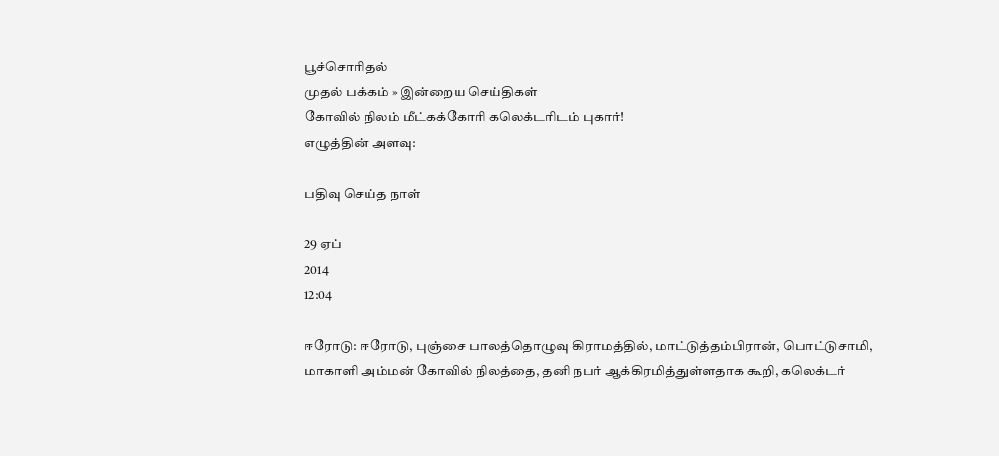பூச்சொரிதல்
முதல் பக்கம் » இன்றைய செய்திகள்
கோவில் நிலம் மீட்கக்கோரி கலெக்டரிடம் புகார்!
எழுத்தின் அளவு:

பதிவு செய்த நாள்

29 ஏப்
2014
12:04

ஈரோடு: ஈரோடு, புஞ்சை பாலத்தொழுவு கிராமத்தில், மாட்டுத்தம்பிரான், பொட்டுசாமி, மாகாளி அம்மன் கோவில் நிலத்தை, தனி நபர் ஆக்கிரமித்துள்ளதாக கூறி, கலெக்டர்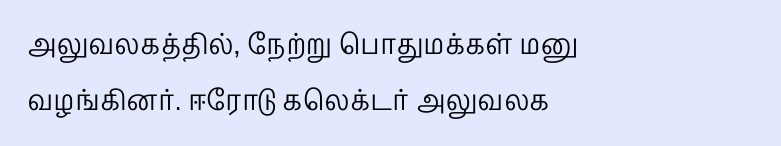அலுவலகத்தில், நேற்று பொதுமக்கள் மனு வழங்கினர். ஈரோடு கலெக்டர் அலுவலக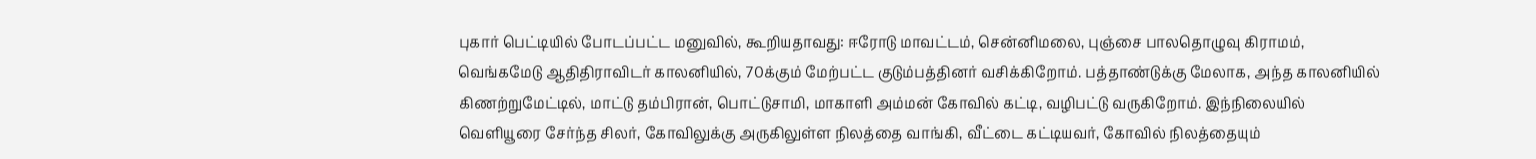புகார் பெட்டியில் போடப்பட்ட மனுவில், கூறியதாவது: ஈரோடு மாவட்டம், சென்னிமலை, புஞ்சை பாலதொழுவு கிராமம், வெங்கமேடு ஆதிதிராவிடர் காலனியில், 70க்கும் மேற்பட்ட குடும்பத்தினர் வசிக்கிறோம். பத்தாண்டுக்கு மேலாக, அந்த காலனியில் கிணற்றுமேட்டில், மாட்டு தம்பிரான், பொட்டுசாமி, மாகாளி அம்மன் கோவில் கட்டி, வழிபட்டு வருகிறோம். இந்நிலையில் வெளியூரை சேர்ந்த சிலர், கோவிலுக்கு அருகிலுள்ள நிலத்தை வாங்கி, வீட்டை கட்டியவர், கோவில் நிலத்தையும்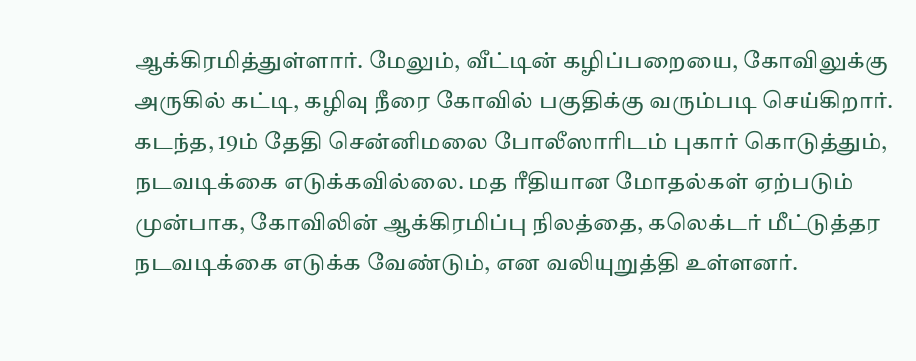ஆக்கிரமித்துள்ளார். மேலும், வீட்டின் கழிப்பறையை, கோவிலுக்கு அருகில் கட்டி, கழிவு நீரை கோவில் பகுதிக்கு வரும்படி செய்கிறார். கடந்த, 19ம் தேதி சென்னிமலை போலீஸாரிடம் புகார் கொடுத்தும், நடவடிக்கை எடுக்கவில்லை. மத ரீதியான மோதல்கள் ஏற்படும் முன்பாக, கோவிலின் ஆக்கிரமிப்பு நிலத்தை, கலெக்டர் மீட்டுத்தர நடவடிக்கை எடுக்க வேண்டும், என வலியுறுத்தி உள்ளனர்.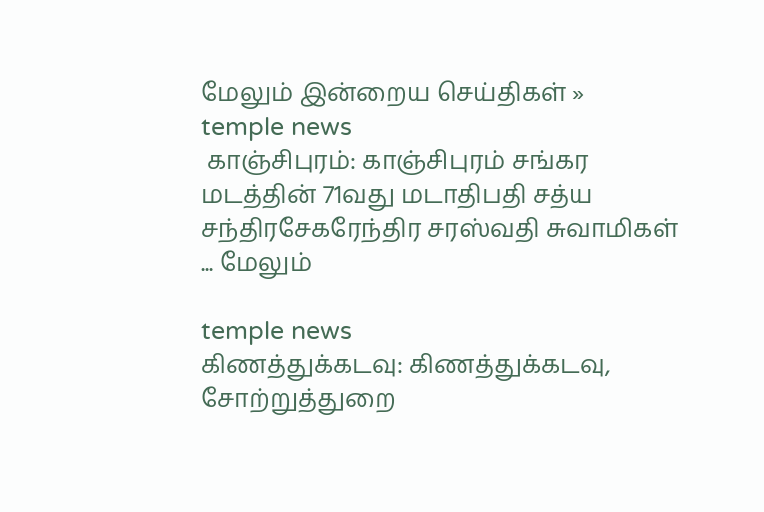மேலும் இன்றைய செய்திகள் »
temple news
 காஞ்சிபுரம்: காஞ்சிபுரம் சங்கர மடத்தின் 71வது மடாதிபதி சத்ய சந்திரசேகரேந்திர சரஸ்வதி சுவாமிகள் ... மேலும்

temple news
கிணத்துக்கடவு: கிணத்துக்கடவு, சோற்றுத்துறை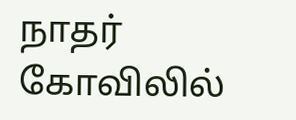நாதர் கோவிலில்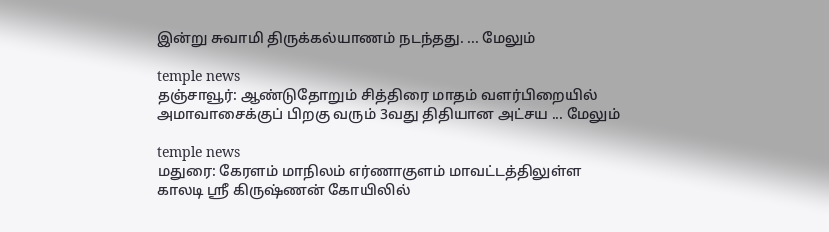இன்று சுவாமி திருக்கல்யாணம் நடந்தது. ... மேலும்

temple news
தஞ்சாவூர்: ஆண்டுதோறும் சித்திரை மாதம் வளர்பிறையில் அமாவாசைக்குப் பிறகு வரும் 3வது திதியான அட்சய ... மேலும்

temple news
மதுரை: கேரளம் மாநிலம் எர்ணாகுளம் மாவட்டத்திலுள்ள காலடி ஸ்ரீ கிருஷ்ணன் கோயிலில்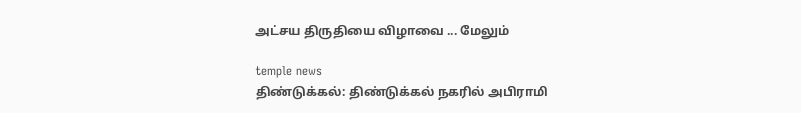அட்சய திருதியை விழாவை ... மேலும்

temple news
திண்டுக்கல்: திண்டுக்கல் நகரில் அபிராமி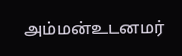அம்மன்உடனமர்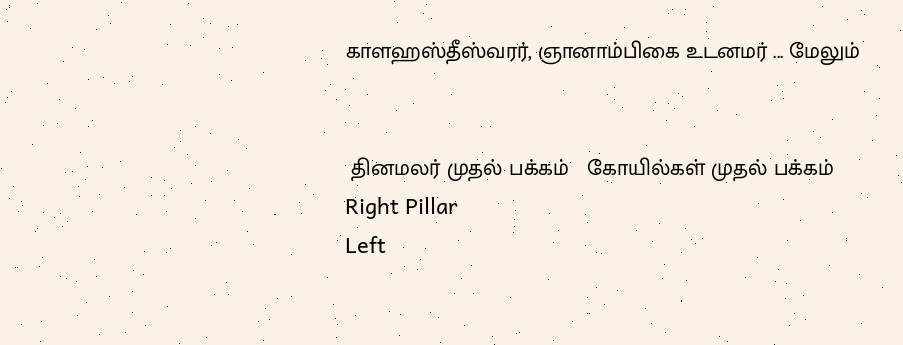காளஹஸ்தீஸ்வரர், ஞானாம்பிகை உடனமர் ... மேலும்


 தினமலர் முதல் பக்கம்   கோயில்கள் முதல் பக்கம்
Right Pillar
Left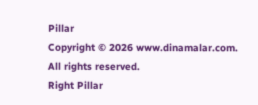Pillar
Copyright © 2026 www.dinamalar.com. All rights reserved.
Right Pillar